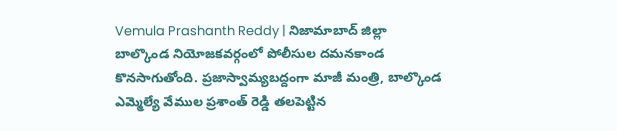Vemula Prashanth Reddy | నిజామాబాద్ జిల్లా బాల్కొండ నియోజకవర్గంలో పోలీసుల దమనకాండ కొనసాగుతోంది. ప్రజాస్వామ్యబద్దంగా మాజీ మంత్రి, బాల్కొండ ఎమ్మెల్యే వేముల ప్రశాంత్ రెడ్డి తలపెట్టిన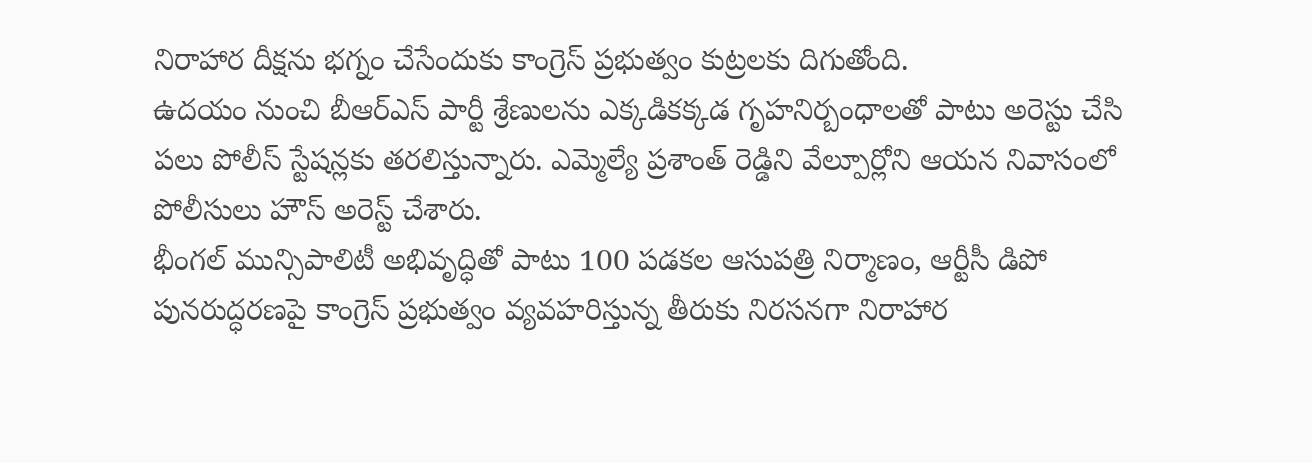నిరాహార దీక్షను భగ్నం చేసేందుకు కాంగ్రెస్ ప్రభుత్వం కుట్రలకు దిగుతోంది.
ఉదయం నుంచి బీఆర్ఎస్ పార్టీ శ్రేణులను ఎక్కడికక్కడ గృహనిర్బంధాలతో పాటు అరెస్టు చేసి పలు పోలీస్ స్టేషన్లకు తరలిస్తున్నారు. ఎమ్మెల్యే ప్రశాంత్ రెడ్డిని వేల్పూర్లోని ఆయన నివాసంలో పోలీసులు హౌస్ అరెస్ట్ చేశారు.
భీంగల్ మున్సిపాలిటీ అభివృద్ధితో పాటు 100 పడకల ఆసుపత్రి నిర్మాణం, ఆర్టీసీ డిపో పునరుద్ధరణపై కాంగ్రెస్ ప్రభుత్వం వ్యవహరిస్తున్న తీరుకు నిరసనగా నిరాహార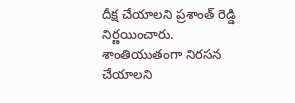దీక్ష చేయాలని ప్రశాంత్ రెడ్డి నిర్ణయించారు. శాంతియుతంగా నిరసన చేయాలని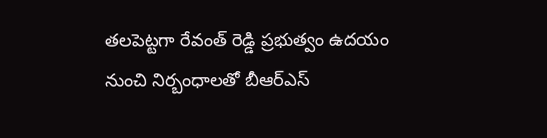తలపెట్టగా రేవంత్ రెడ్డి ప్రభుత్వం ఉదయం నుంచి నిర్బంధాలతో బీఆర్ఎస్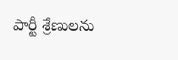పార్టీ శ్రేణులను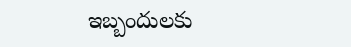ఇబ్బందులకు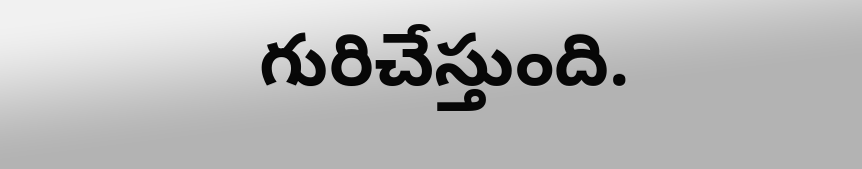గురిచేస్తుంది.